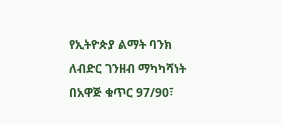የኢትዮጵያ ልማት ባንክ ለብድር ገንዘብ ማካካሻነት በአዋጅ ቁጥር 97/90፣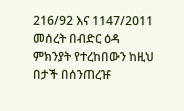216/92 እና 1147/2011 መሰረት በብድር ዕዳ ምክንያት የተረከበውን ከዚህ በታች በሰንጠረዡ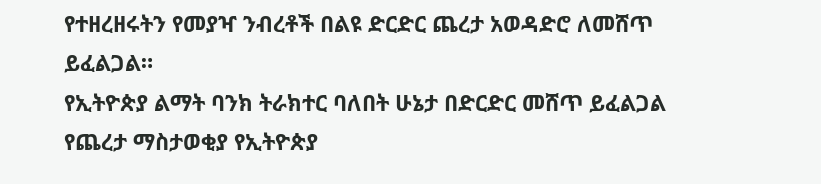የተዘረዘሩትን የመያዣ ንብረቶች በልዩ ድርድር ጨረታ አወዳድሮ ለመሸጥ ይፈልጋል።
የኢትዮጵያ ልማት ባንክ ትራክተር ባለበት ሁኔታ በድርድር መሸጥ ይፈልጋል
የጨረታ ማስታወቂያ የኢትዮጵያ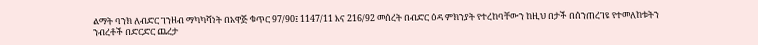ልማት ባንክ ለብድር ገንዘብ ማካካሻነት በአዋጅ ቁጥር 97/90፤ 1147/11 እና 216/92 መሰረት በብድር ዕዳ ምክንያት የተረከባቸውን ከዚህ በታች በሰንጠረገዩ የተመለከቱትን ንብረቶች በድርድር ጨረታ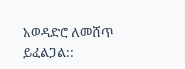አወዳድሮ ለመሸጥ ይፈልጋል::